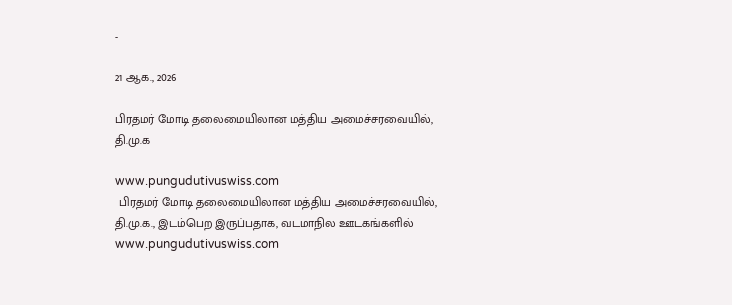-

21 ஆக., 2026

பிரதமர் மோடி தலைமையிலான மத்திய அமைச்சரவையில், தி.மு.க

www.pungudutivuswiss.com
 பிரதமர் மோடி தலைமையிலான மத்திய அமைச்சரவையில், தி.மு.க., இடம்பெற இருப்பதாக, வடமாநில ஊடகங்களில்
www.pungudutivuswiss.com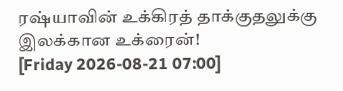ரஷ்யாவின் உக்கிரத் தாக்குதலுக்கு இலக்கான உக்ரைன்!
[Friday 2026-08-21 07:00]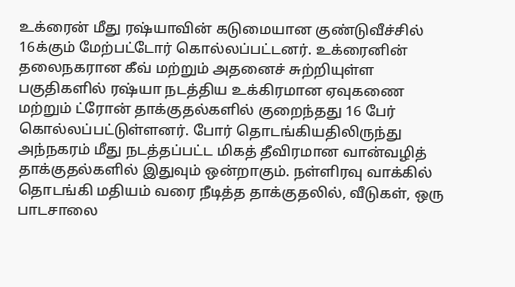உக்ரைன் மீது ரஷ்யாவின் கடுமையான குண்டுவீச்சில் 16க்கும் மேற்பட்டோர் கொல்லப்பட்டனர். உக்ரைனின் தலைநகரான கீவ் மற்றும் அதனைச் சுற்றியுள்ள பகுதிகளில் ரஷ்யா நடத்திய உக்கிரமான ஏவுகணை மற்றும் ட்ரோன் தாக்குதல்களில் குறைந்தது 16 பேர் கொல்லப்பட்டுள்ளனர். போர் தொடங்கியதிலிருந்து அந்நகரம் மீது நடத்தப்பட்ட மிகத் தீவிரமான வான்வழித் தாக்குதல்களில் இதுவும் ஒன்றாகும். நள்ளிரவு வாக்கில் தொடங்கி மதியம் வரை நீடித்த தாக்குதலில், வீடுகள், ஒரு பாடசாலை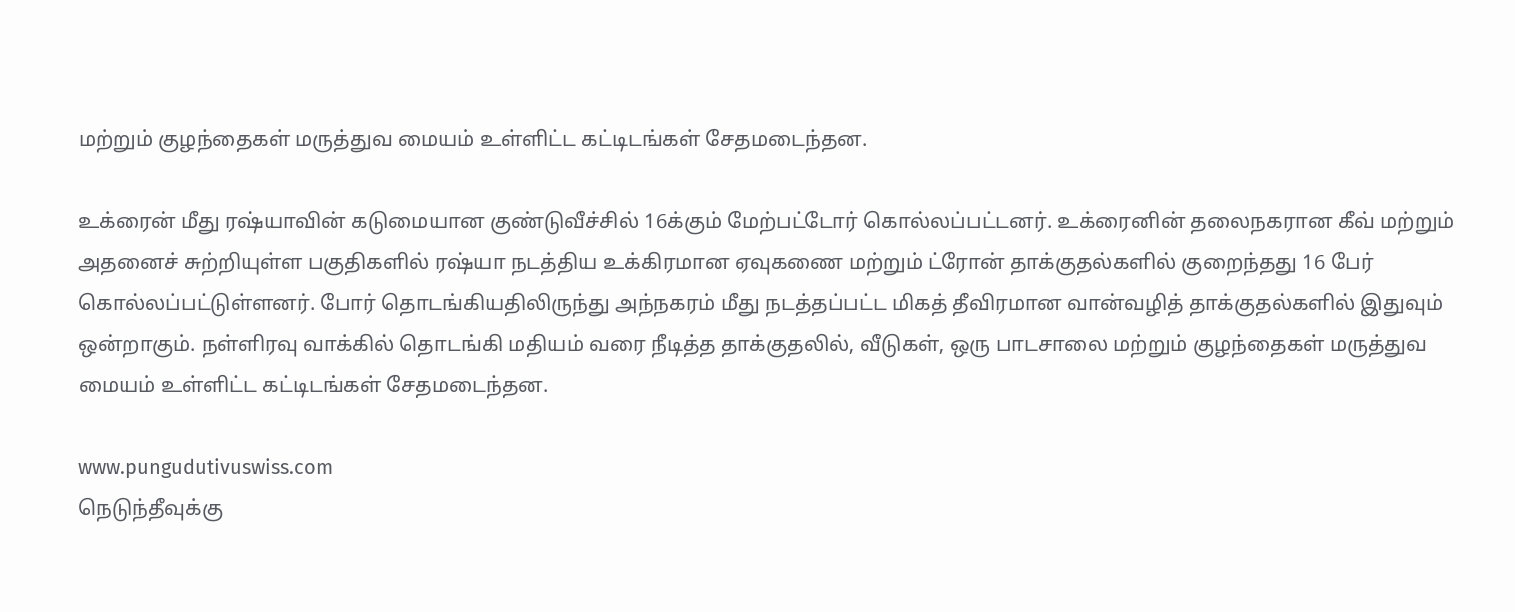மற்றும் குழந்தைகள் மருத்துவ மையம் உள்ளிட்ட கட்டிடங்கள் சேதமடைந்தன.

உக்ரைன் மீது ரஷ்யாவின் கடுமையான குண்டுவீச்சில் 16க்கும் மேற்பட்டோர் கொல்லப்பட்டனர். உக்ரைனின் தலைநகரான கீவ் மற்றும் அதனைச் சுற்றியுள்ள பகுதிகளில் ரஷ்யா நடத்திய உக்கிரமான ஏவுகணை மற்றும் ட்ரோன் தாக்குதல்களில் குறைந்தது 16 பேர் கொல்லப்பட்டுள்ளனர். போர் தொடங்கியதிலிருந்து அந்நகரம் மீது நடத்தப்பட்ட மிகத் தீவிரமான வான்வழித் தாக்குதல்களில் இதுவும் ஒன்றாகும். நள்ளிரவு வாக்கில் தொடங்கி மதியம் வரை நீடித்த தாக்குதலில், வீடுகள், ஒரு பாடசாலை மற்றும் குழந்தைகள் மருத்துவ மையம் உள்ளிட்ட கட்டிடங்கள் சேதமடைந்தன.

www.pungudutivuswiss.com
நெடுந்தீவுக்கு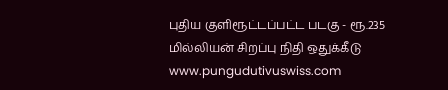புதிய குளிரூட்டப்பட்ட படகு - ரூ.235 மில்லியன் சிறப்பு நிதி ஒதுக்கீடு
www.pungudutivuswiss.com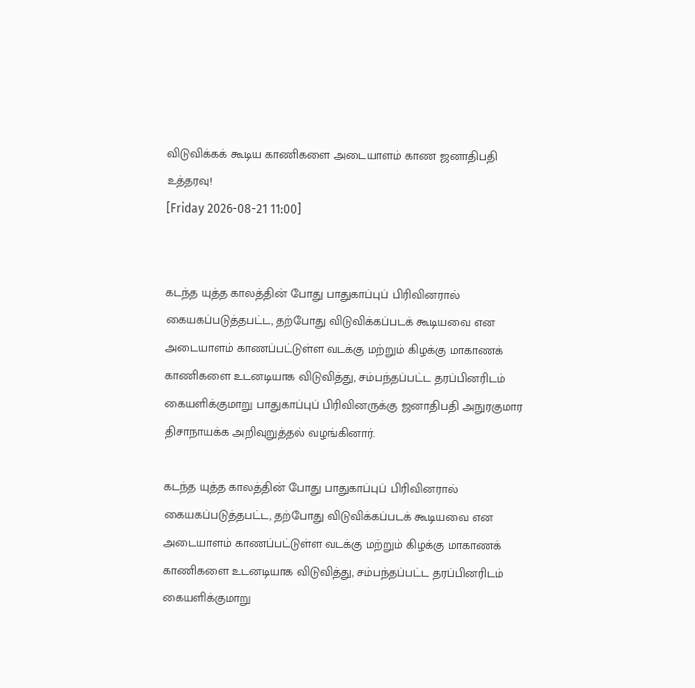விடுவிக்கக் கூடிய காணிகளை அடையாளம் காண ஜனாதிபதி உத்தரவு!
[Friday 2026-08-21 11:00]


கடந்த யுத்த காலத்தின் போது பாதுகாப்புப் பிரிவினரால் கையகப்படுத்தபட்ட, தற்போது விடுவிக்கப்படக் கூடியவை என அடையாளம் காணப்பட்டுள்ள வடக்கு மற்றும் கிழக்கு மாகாணக் காணிகளை உடனடியாக விடுவித்து, சம்பந்தப்பட்ட தரப்பினரிடம் கையளிக்குமாறு பாதுகாப்புப் பிரிவினருக்கு ஜனாதிபதி அநுரகுமார திசாநாயக்க அறிவுறுத்தல் வழங்கினார்.

கடந்த யுத்த காலத்தின் போது பாதுகாப்புப் பிரிவினரால் கையகப்படுத்தபட்ட, தற்போது விடுவிக்கப்படக் கூடியவை என அடையாளம் காணப்பட்டுள்ள வடக்கு மற்றும் கிழக்கு மாகாணக் காணிகளை உடனடியாக விடுவித்து, சம்பந்தப்பட்ட தரப்பினரிடம் கையளிக்குமாறு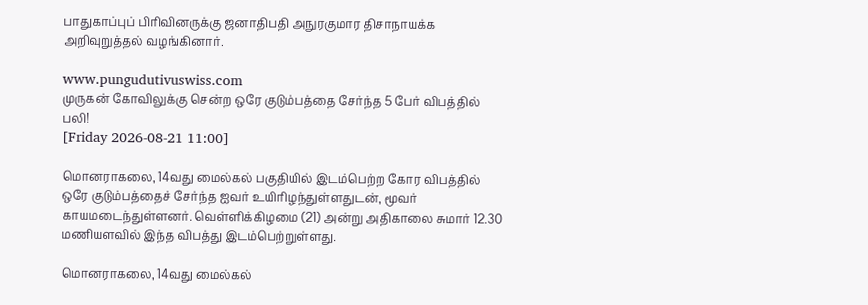பாதுகாப்புப் பிரிவினருக்கு ஜனாதிபதி அநுரகுமார திசாநாயக்க அறிவுறுத்தல் வழங்கினார்.

www.pungudutivuswiss.com
முருகன் கோவிலுக்கு சென்ற ஒரே குடும்பத்தை சேர்ந்த 5 பேர் விபத்தில் பலி!
[Friday 2026-08-21 11:00]

மொனராகலை, 14வது மைல்கல் பகுதியில் இடம்பெற்ற கோர விபத்தில் ஒரே குடும்பத்தைச் சேர்ந்த ஐவர் உயிரிழந்துள்ளதுடன், மூவர் காயமடைந்துள்ளனர். வெள்ளிக்கிழமை (21) அன்று அதிகாலை சுமார் 12.30 மணியளவில் இந்த விபத்து இடம்பெற்றுள்ளது.

மொனராகலை, 14வது மைல்கல்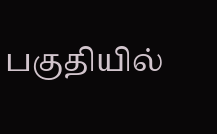பகுதியில்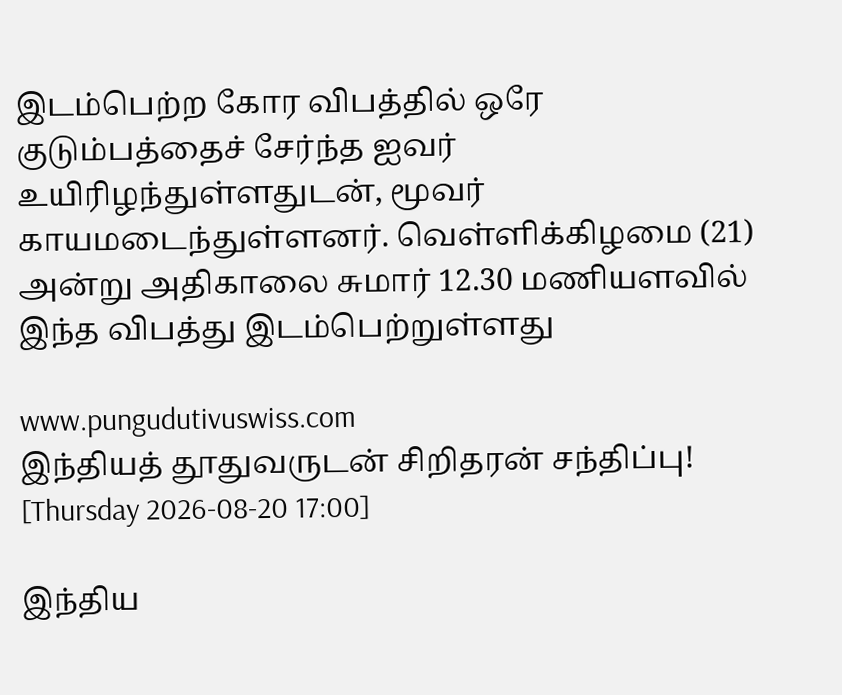இடம்பெற்ற கோர விபத்தில் ஒரே குடும்பத்தைச் சேர்ந்த ஐவர் உயிரிழந்துள்ளதுடன், மூவர் காயமடைந்துள்ளனர். வெள்ளிக்கிழமை (21) அன்று அதிகாலை சுமார் 12.30 மணியளவில் இந்த விபத்து இடம்பெற்றுள்ளது

www.pungudutivuswiss.com
இந்தியத் தூதுவருடன் சிறிதரன் சந்திப்பு!
[Thursday 2026-08-20 17:00]

இந்திய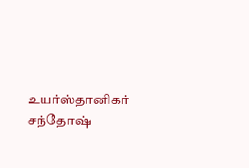உயர்ஸ்தானிகர் சந்தோஷ்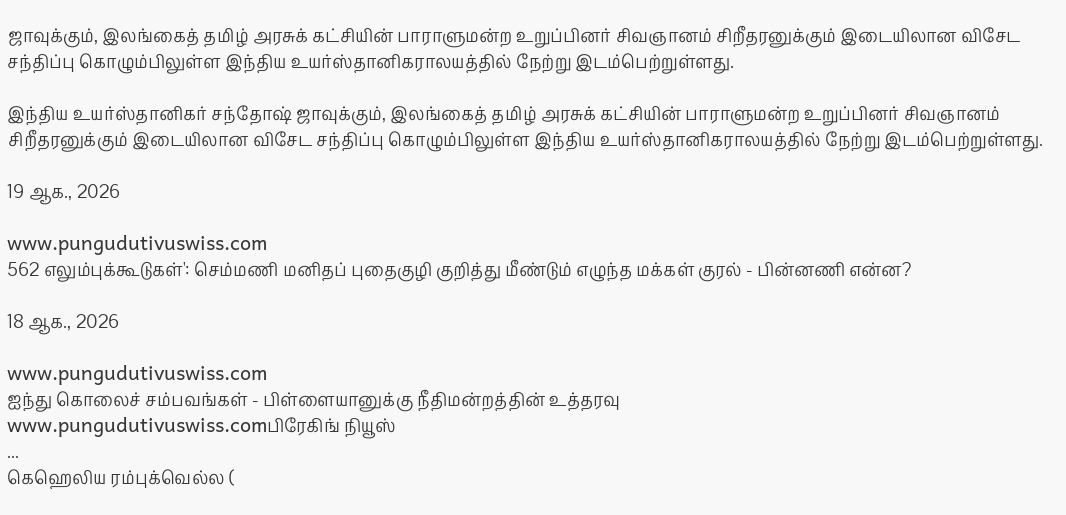ஜாவுக்கும், இலங்கைத் தமிழ் அரசுக் கட்சியின் பாராளுமன்ற உறுப்பினர் சிவஞானம் சிறீதரனுக்கும் இடையிலான விசேட சந்திப்பு கொழும்பிலுள்ள இந்திய உயர்ஸ்தானிகராலயத்தில் நேற்று இடம்பெற்றுள்ளது.

இந்திய உயர்ஸ்தானிகர் சந்தோஷ் ஜாவுக்கும், இலங்கைத் தமிழ் அரசுக் கட்சியின் பாராளுமன்ற உறுப்பினர் சிவஞானம் சிறீதரனுக்கும் இடையிலான விசேட சந்திப்பு கொழும்பிலுள்ள இந்திய உயர்ஸ்தானிகராலயத்தில் நேற்று இடம்பெற்றுள்ளது.

19 ஆக., 2026

www.pungudutivuswiss.com
562 எலும்புக்கூடுகள்': செம்மணி மனிதப் புதைகுழி குறித்து மீண்டும் எழுந்த மக்கள் குரல் - பின்னணி என்ன?

18 ஆக., 2026

www.pungudutivuswiss.com
ஐந்து கொலைச் சம்பவங்கள் - பிள்ளையானுக்கு நீதிமன்றத்தின் உத்தரவு
www.pungudutivuswiss.comபிரேகிங் நியூஸ்
...
கெஹெலிய ரம்புக்வெல்ல (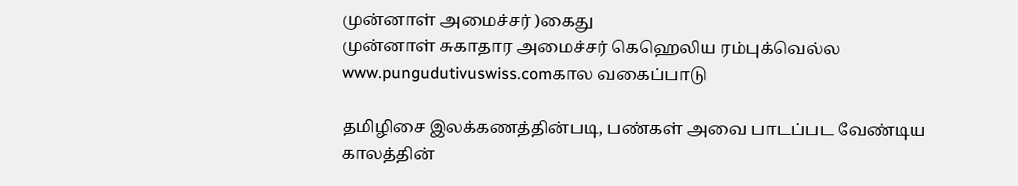முன்னாள் அமைச்சர் )கைது
முன்னாள் சுகாதார அமைச்சர் கெஹெலிய ரம்புக்வெல்ல
www.pungudutivuswiss.comகால வகைப்பாடு

தமிழிசை இலக்கணத்தின்படி, பண்கள் அவை பாடப்பட வேண்டிய காலத்தின்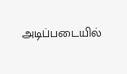அடிப்படையில்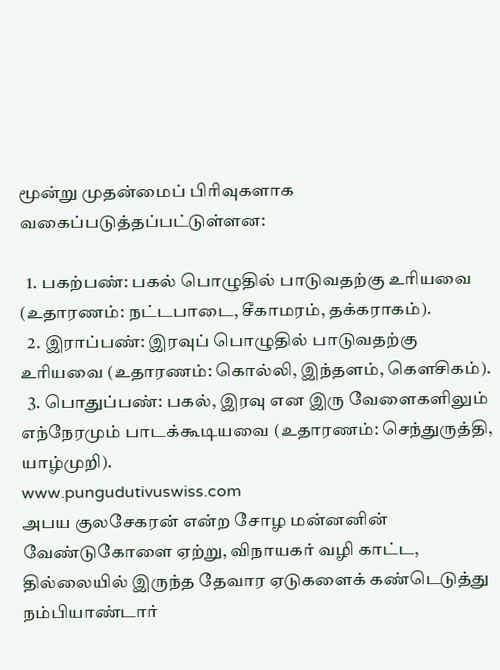மூன்று முதன்மைப் பிரிவுகளாக வகைப்படுத்தப்பட்டுள்ளன:

  1. பகற்பண்: பகல் பொழுதில் பாடுவதற்கு உரியவை (உதாரணம்: நட்டபாடை, சீகாமரம், தக்கராகம்).
  2. இராப்பண்: இரவுப் பொழுதில் பாடுவதற்கு உரியவை (உதாரணம்: கொல்லி, இந்தளம், கௌசிகம்).
  3. பொதுப்பண்: பகல், இரவு என இரு வேளைகளிலும் எந்நேரமும் பாடக்கூடியவை (உதாரணம்: செந்துருத்தி, யாழ்முறி).
www.pungudutivuswiss.com
அபய குலசேகரன் என்ற சோழ மன்னனின் வேண்டுகோளை ஏற்று, விநாயகர் வழி காட்ட, தில்லையில் இருந்த தேவார ஏடுகளைக் கண்டெடுத்து நம்பியாண்டார்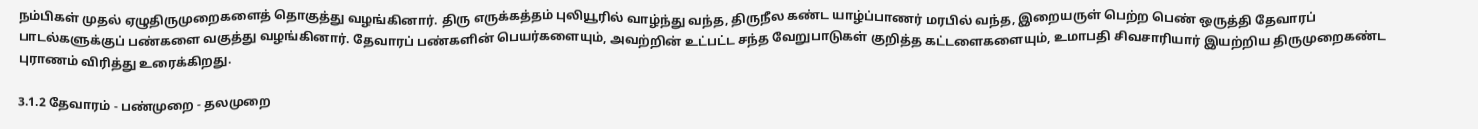நம்பிகள் முதல் ஏழுதிருமுறைகளைத் தொகுத்து வழங்கினார். திரு எருக்கத்தம் புலியூரில் வாழ்ந்து வந்த, திருநீல கண்ட யாழ்ப்பாணர் மரபில் வந்த, இறையருள் பெற்ற பெண் ஒருத்தி தேவாரப் பாடல்களுக்குப் பண்களை வகுத்து வழங்கினார். தேவாரப் பண்களின் பெயர்களையும், அவற்றின் உட்பட்ட சந்த வேறுபாடுகள் குறித்த கட்டளைகளையும், உமாபதி சிவசாரியார் இயற்றிய திருமுறைகண்ட புராணம் விரித்து உரைக்கிறது.

3.1.2 தேவாரம் - பண்முறை - தலமுறை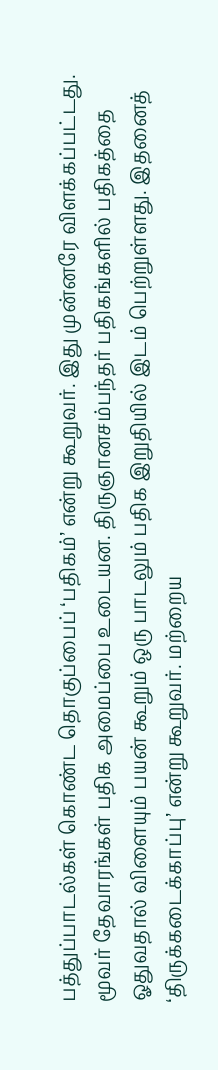பத்துப்பாடல்கள் கொண்ட தொகுப்பைப் ‘பதிகம்’ என்று கூறுவர். இது முன்னரே விளக்கப்பட்டது. மூவர் தேவாரங்கள் பதிக அமைப்பை உடையன. திருஞானசம்பந்தர் பதிகங்களில் பதிகத்தை ஓதுவதால் விளையும் பயன் கூறும் ஒரு பாடலும் பதிக இறுதியில் இடம் பெற்றுள்ளது. இதனைத் ‘திருக்கடைக்காப்பு’ என்று கூறுவர். மற்றைய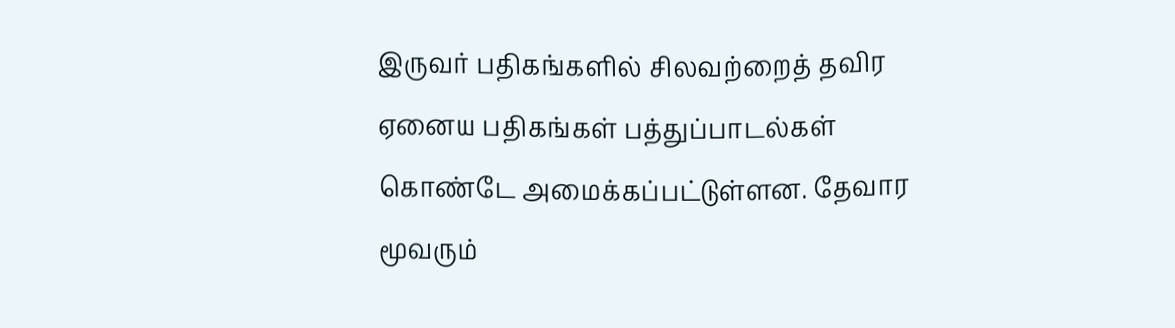இருவர் பதிகங்களில் சிலவற்றைத் தவிர ஏனைய பதிகங்கள் பத்துப்பாடல்கள் கொண்டே அமைக்கப்பட்டுள்ளன. தேவார மூவரும்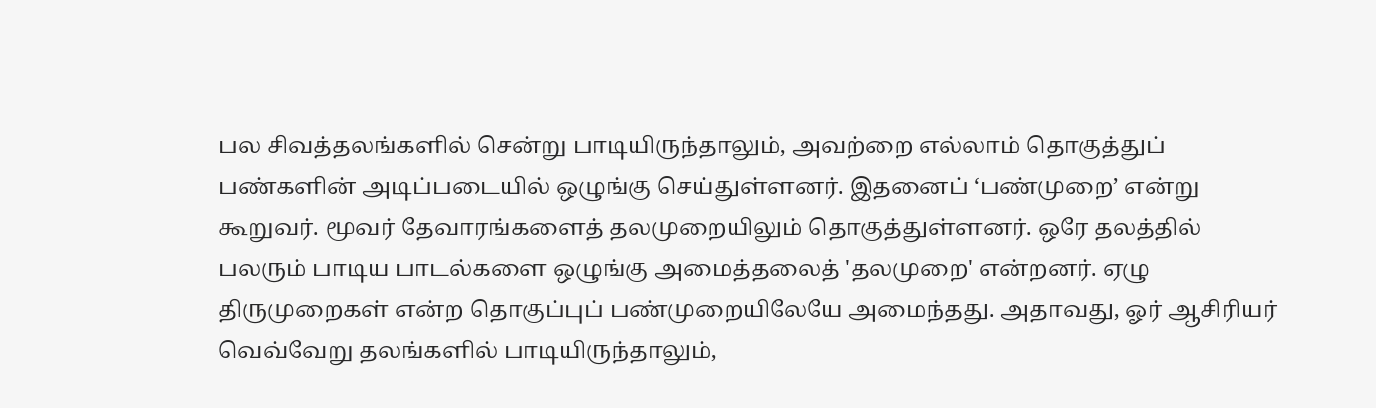பல சிவத்தலங்களில் சென்று பாடியிருந்தாலும், அவற்றை எல்லாம் தொகுத்துப் பண்களின் அடிப்படையில் ஒழுங்கு செய்துள்ளனர். இதனைப் ‘பண்முறை’ என்று கூறுவர். மூவர் தேவாரங்களைத் தலமுறையிலும் தொகுத்துள்ளனர். ஒரே தலத்தில் பலரும் பாடிய பாடல்களை ஒழுங்கு அமைத்தலைத் 'தலமுறை' என்றனர். ஏழு திருமுறைகள் என்ற தொகுப்புப் பண்முறையிலேயே அமைந்தது. அதாவது, ஓர் ஆசிரியர் வெவ்வேறு தலங்களில் பாடியிருந்தாலும்,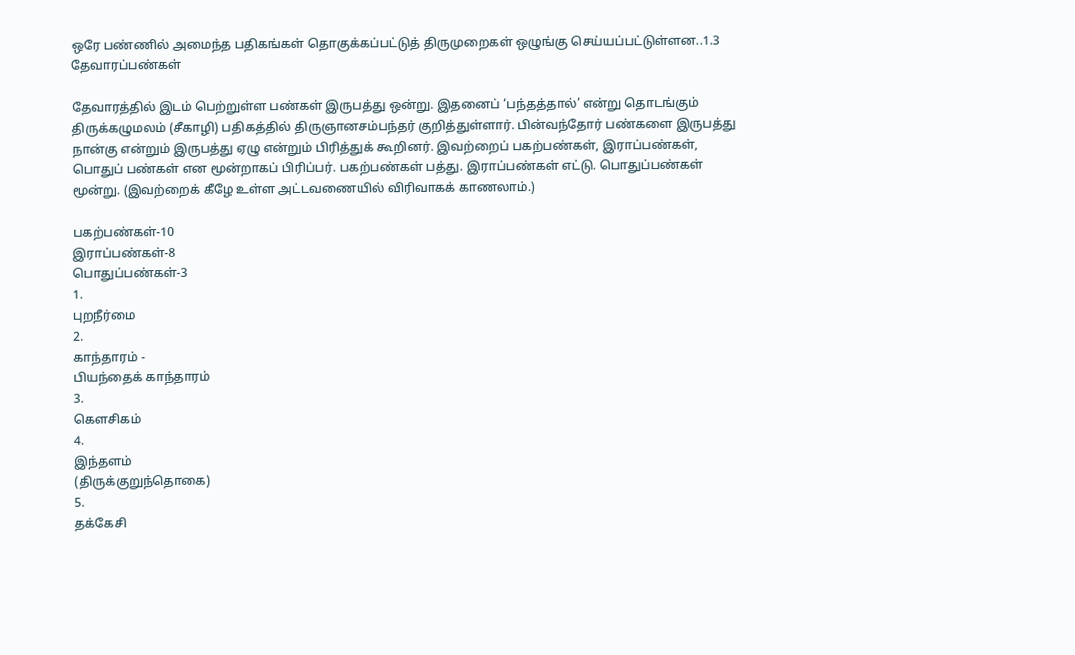ஒரே பண்ணில் அமைந்த பதிகங்கள் தொகுக்கப்பட்டுத் திருமுறைகள் ஒழுங்கு செய்யப்பட்டுள்ளன..1.3 தேவாரப்பண்கள்

தேவாரத்தில் இடம் பெற்றுள்ள பண்கள் இருபத்து ஒன்று. இதனைப் ‘பந்தத்தால்’ என்று தொடங்கும் திருக்கழுமலம் (சீகாழி) பதிகத்தில் திருஞானசம்பந்தர் குறித்துள்ளார். பின்வந்தோர் பண்களை இருபத்து நான்கு என்றும் இருபத்து ஏழு என்றும் பிரித்துக் கூறினர். இவற்றைப் பகற்பண்கள், இராப்பண்கள், பொதுப் பண்கள் என மூன்றாகப் பிரிப்பர். பகற்பண்கள் பத்து. இராப்பண்கள் எட்டு. பொதுப்பண்கள் மூன்று. (இவற்றைக் கீழே உள்ள அட்டவணையில் விரிவாகக் காணலாம்.)

பகற்பண்கள்-10
இராப்பண்கள்-8
பொதுப்பண்கள்-3
1.
புறநீர்மை
2.
காந்தாரம் -
பியந்தைக் காந்தாரம்
3.
கௌசிகம்
4.
இந்தளம்
(திருக்குறுந்தொகை)
5.
தக்கேசி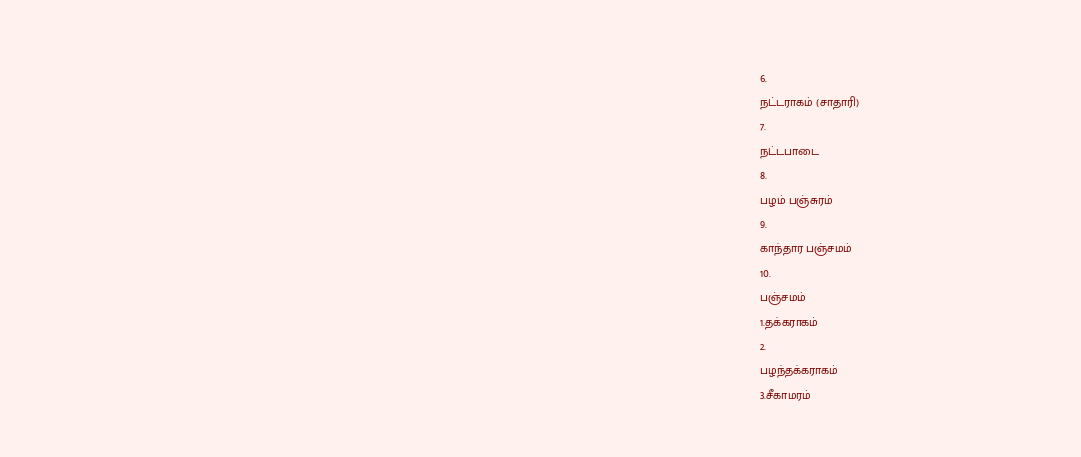6.
நட்டராகம் (சாதாரி)
7.
நட்டபாடை
8.
பழம் பஞ்சுரம்
9.
காந்தார பஞ்சமம்
10.
பஞ்சமம்
1.தக்கராகம்
2.
பழந்தக்கராகம்
3.சீகாமரம்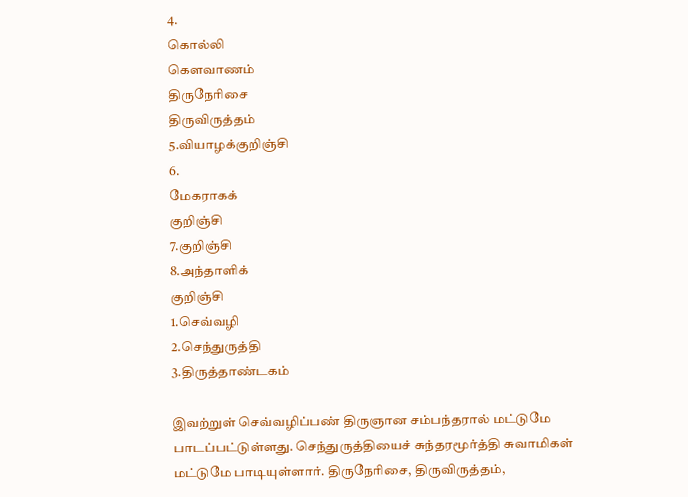4.
கொல்லி
கௌவாணம்
திருநேரிசை
திருவிருத்தம்
5.வியாழக்குறிஞ்சி
6.
மேகராகக்
குறிஞ்சி
7.குறிஞ்சி
8.அந்தாளிக்
குறிஞ்சி
1.செவ்வழி
2.செந்துருத்தி
3.திருத்தாண்டகம்

இவற்றுள் செவ்வழிப்பண் திருஞான சம்பந்தரால் மட்டுமே பாடப்பட்டுள்ளது. செந்துருத்தியைச் சுந்தரமூர்த்தி சுவாமிகள் மட்டுமே பாடியுள்ளார். திருநேரிசை, திருவிருத்தம்,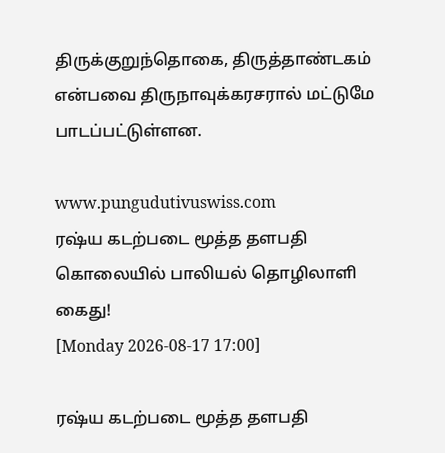திருக்குறுந்தொகை, திருத்தாண்டகம் என்பவை திருநாவுக்கரசரால் மட்டுமே பாடப்பட்டுள்ளன.

www.pungudutivuswiss.com
ரஷ்ய கடற்படை மூத்த தளபதி கொலையில் பாலியல் தொழிலாளி கைது!
[Monday 2026-08-17 17:00]

ரஷ்ய கடற்படை மூத்த தளபதி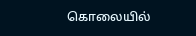கொலையில்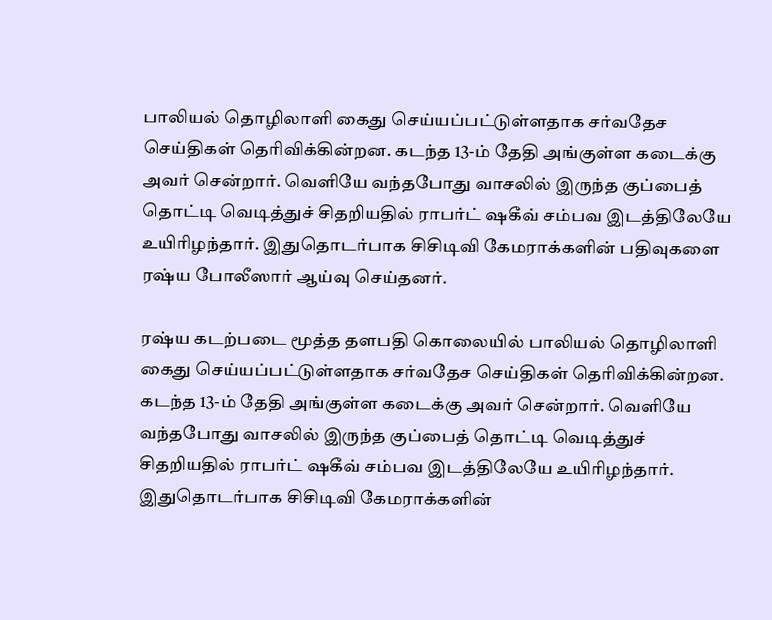பாலியல் தொழிலாளி கைது செய்யப்பட்டுள்ளதாக சர்வதேச செய்திகள் தெரிவிக்கின்றன. கடந்த 13-ம் தேதி அங்குள்ள கடைக்கு அவர் சென்றார். வெளியே வந்தபோது வாசலில் இருந்த குப்பைத் தொட்டி வெடித்துச் சிதறியதில் ராபர்ட் ஷகீவ் சம்பவ இடத்திலேயே உயிரிழந்தார். இதுதொடர்பாக சிசிடிவி கேமராக்களின் பதிவுகளை ரஷ்ய போலீஸார் ஆய்வு செய்தனர்.

ரஷ்ய கடற்படை மூத்த தளபதி கொலையில் பாலியல் தொழிலாளி கைது செய்யப்பட்டுள்ளதாக சர்வதேச செய்திகள் தெரிவிக்கின்றன. கடந்த 13-ம் தேதி அங்குள்ள கடைக்கு அவர் சென்றார். வெளியே வந்தபோது வாசலில் இருந்த குப்பைத் தொட்டி வெடித்துச் சிதறியதில் ராபர்ட் ஷகீவ் சம்பவ இடத்திலேயே உயிரிழந்தார். இதுதொடர்பாக சிசிடிவி கேமராக்களின்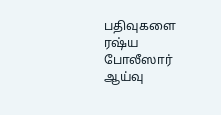பதிவுகளை ரஷ்ய போலீஸார் ஆய்வு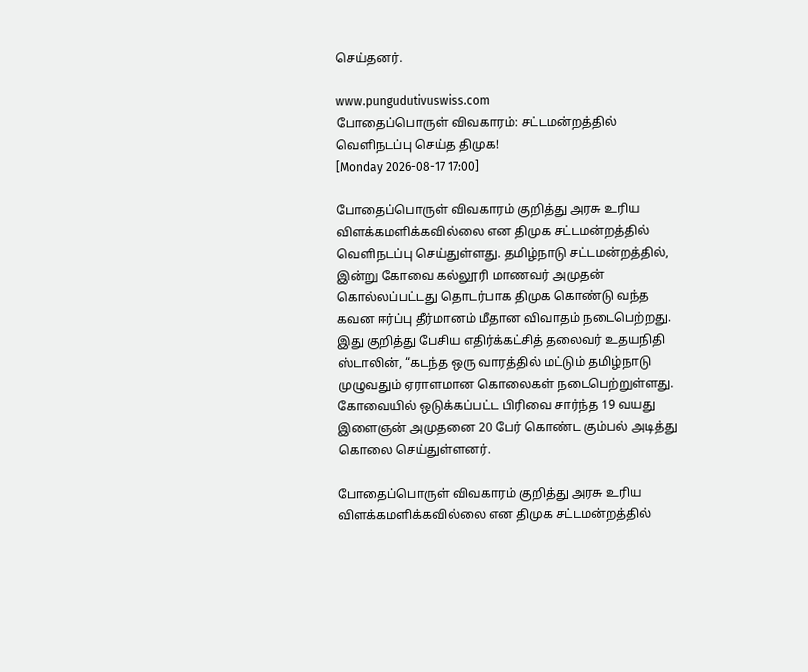செய்தனர்.

www.pungudutivuswiss.com
போதைப்பொருள் விவகாரம்: சட்டமன்றத்தில் வெளிநடப்பு செய்த திமுக!
[Monday 2026-08-17 17:00]

போதைப்பொருள் விவகாரம் குறித்து அரசு உரிய விளக்கமளிக்கவில்லை என திமுக சட்டமன்றத்தில் வெளிநடப்பு செய்துள்ளது. தமிழ்நாடு சட்டமன்றத்தில், இன்று கோவை கல்லூரி மாணவர் அமுதன் கொல்லப்பட்டது தொடர்பாக திமுக கொண்டு வந்த கவன ஈர்ப்பு தீர்மானம் மீதான விவாதம் நடைபெற்றது.  இது குறித்து பேசிய எதிர்க்கட்சித் தலைவர் உதயநிதி ஸ்டாலின், “கடந்த ஒரு வாரத்தில் மட்டும் தமிழ்நாடு முழுவதும் ஏராளமான கொலைகள் நடைபெற்றுள்ளது. கோவையில் ஒடுக்கப்பட்ட பிரிவை சார்ந்த 19 வயது இளைஞன் அமுதனை 20 பேர் கொண்ட கும்பல் அடித்து கொலை செய்துள்ளனர்.

போதைப்பொருள் விவகாரம் குறித்து அரசு உரிய விளக்கமளிக்கவில்லை என திமுக சட்டமன்றத்தில்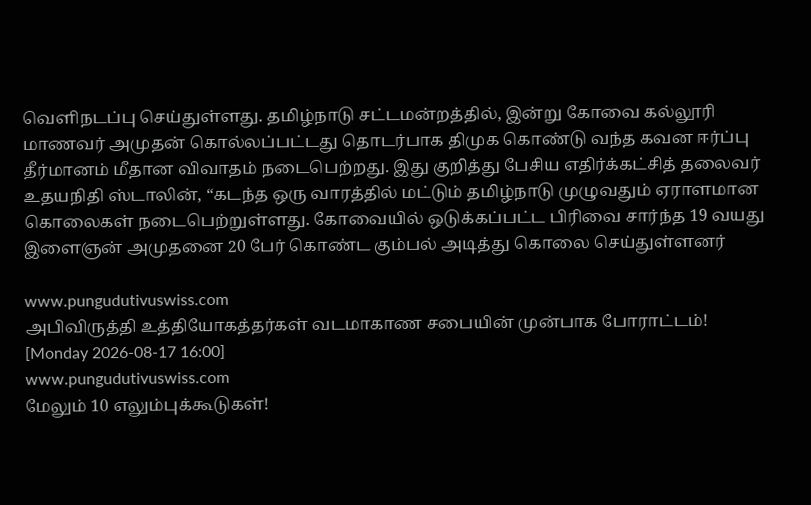வெளிநடப்பு செய்துள்ளது. தமிழ்நாடு சட்டமன்றத்தில், இன்று கோவை கல்லூரி மாணவர் அமுதன் கொல்லப்பட்டது தொடர்பாக திமுக கொண்டு வந்த கவன ஈர்ப்பு தீர்மானம் மீதான விவாதம் நடைபெற்றது. இது குறித்து பேசிய எதிர்க்கட்சித் தலைவர் உதயநிதி ஸ்டாலின், “கடந்த ஒரு வாரத்தில் மட்டும் தமிழ்நாடு முழுவதும் ஏராளமான கொலைகள் நடைபெற்றுள்ளது. கோவையில் ஒடுக்கப்பட்ட பிரிவை சார்ந்த 19 வயது இளைஞன் அமுதனை 20 பேர் கொண்ட கும்பல் அடித்து கொலை செய்துள்ளனர்

www.pungudutivuswiss.com
அபிவிருத்தி உத்தியோகத்தர்கள் வடமாகாண சபையின் முன்பாக போராட்டம்!
[Monday 2026-08-17 16:00]
www.pungudutivuswiss.com
மேலும் 10 எலும்புக்கூடுகள்!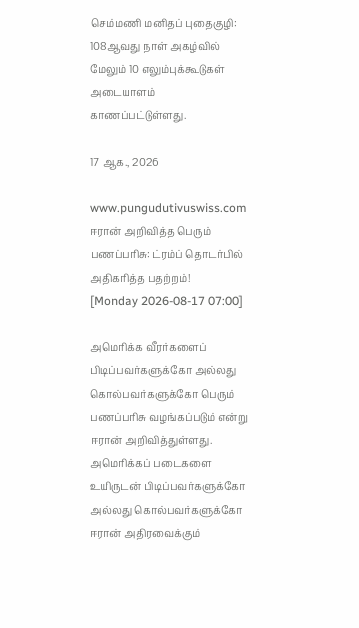செம்மணி மனிதப் புதைகுழி: 108ஆவது நாள் அகழ்வில் மேலும் 10 எலும்புக்கூடுகள் அடையாளம் காணப்பட்டுள்ளது.

17 ஆக., 2026

www.pungudutivuswiss.com
ஈரான் அறிவித்த பெரும் பணப்பரிசு: ட்ரம்ப் தொடர்பில் அதிகரித்த பதற்றம்!
[Monday 2026-08-17 07:00]

அமெரிக்க வீரர்களைப் பிடிப்பவர்களுக்கோ அல்லது கொல்பவர்களுக்கோ பெரும் பணப்பரிசு வழங்கப்படும் என்று ஈரான் அறிவித்துள்ளது. அமெரிக்கப் படைகளை உயிருடன் பிடிப்பவர்களுக்கோ அல்லது கொல்பவர்களுக்கோ ஈரான் அதிரவைக்கும்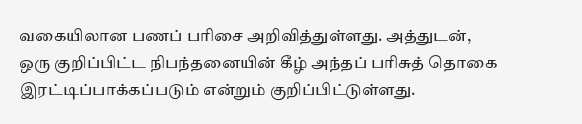வகையிலான பணப் பரிசை அறிவித்துள்ளது. அத்துடன், ஒரு குறிப்பிட்ட நிபந்தனையின் கீழ் அந்தப் பரிசுத் தொகை இரட்டிப்பாக்கப்படும் என்றும் குறிப்பிட்டுள்ளது.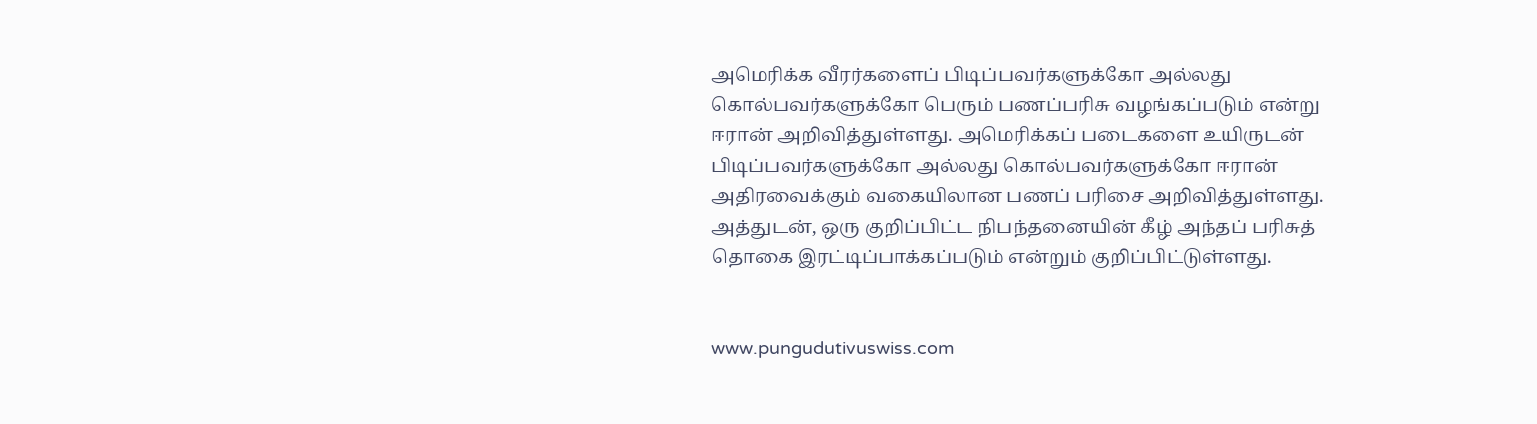அமெரிக்க வீரர்களைப் பிடிப்பவர்களுக்கோ அல்லது கொல்பவர்களுக்கோ பெரும் பணப்பரிசு வழங்கப்படும் என்று ஈரான் அறிவித்துள்ளது. அமெரிக்கப் படைகளை உயிருடன் பிடிப்பவர்களுக்கோ அல்லது கொல்பவர்களுக்கோ ஈரான் அதிரவைக்கும் வகையிலான பணப் பரிசை அறிவித்துள்ளது. அத்துடன், ஒரு குறிப்பிட்ட நிபந்தனையின் கீழ் அந்தப் பரிசுத் தொகை இரட்டிப்பாக்கப்படும் என்றும் குறிப்பிட்டுள்ளது.


www.pungudutivuswiss.com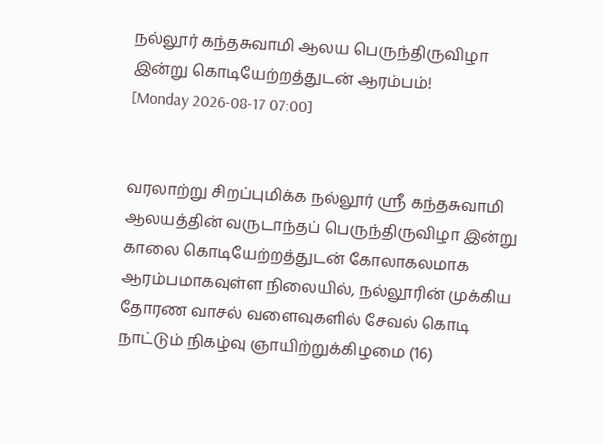நல்லூர் கந்தசுவாமி ஆலய பெருந்திருவிழா இன்று கொடியேற்றத்துடன் ஆரம்பம்!
[Monday 2026-08-17 07:00]


வரலாற்று சிறப்புமிக்க நல்லூர் ஸ்ரீ கந்தசுவாமி ஆலயத்தின் வருடாந்தப் பெருந்திருவிழா இன்று காலை கொடியேற்றத்துடன் கோலாகலமாக ஆரம்பமாகவுள்ள நிலையில், நல்லூரின் முக்கிய தோரண வாசல் வளைவுகளில் சேவல் கொடி நாட்டும் நிகழ்வு ஞாயிற்றுக்கிழமை (16)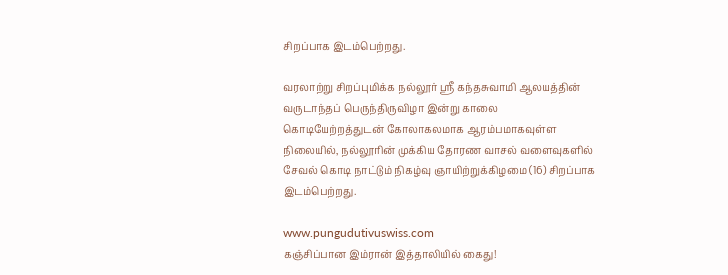சிறப்பாக இடம்பெற்றது.

வரலாற்று சிறப்புமிக்க நல்லூர் ஸ்ரீ கந்தசுவாமி ஆலயத்தின் வருடாந்தப் பெருந்திருவிழா இன்று காலை கொடியேற்றத்துடன் கோலாகலமாக ஆரம்பமாகவுள்ள நிலையில், நல்லூரின் முக்கிய தோரண வாசல் வளைவுகளில் சேவல் கொடி நாட்டும் நிகழ்வு ஞாயிற்றுக்கிழமை (16) சிறப்பாக இடம்பெற்றது.

www.pungudutivuswiss.com
கஞ்சிப்பான இம்ரான் இத்தாலியில் கைது!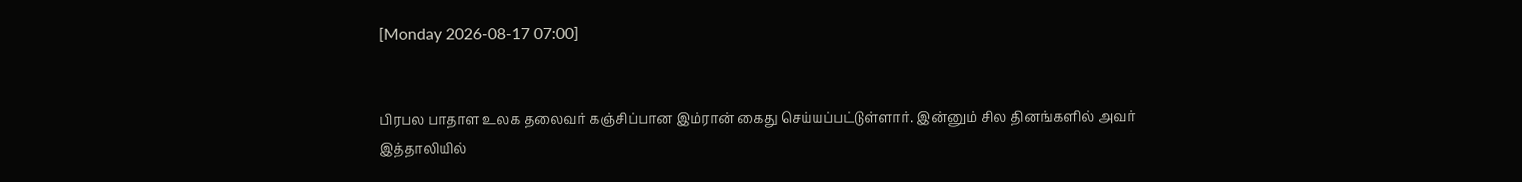[Monday 2026-08-17 07:00]


பிரபல பாதாள உலக தலைவர் கஞ்சிப்பான இம்ரான் கைது செய்யப்பட்டுள்ளார். இன்னும் சில தினங்களில் அவர் இத்தாலியில்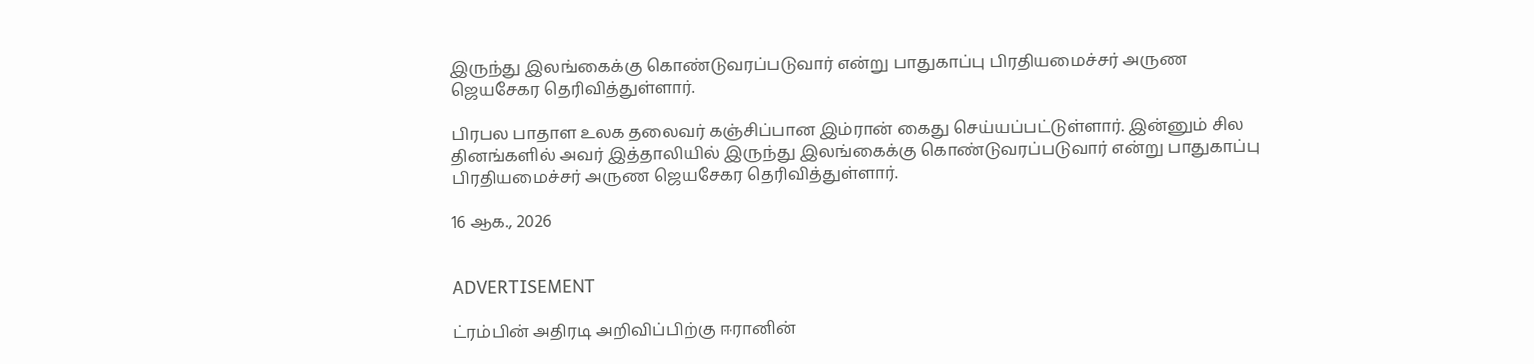இருந்து இலங்கைக்கு கொண்டுவரப்படுவார் என்று பாதுகாப்பு பிரதியமைச்சர் அருண ஜெயசேகர தெரிவித்துள்ளார்.

பிரபல பாதாள உலக தலைவர் கஞ்சிப்பான இம்ரான் கைது செய்யப்பட்டுள்ளார். இன்னும் சில தினங்களில் அவர் இத்தாலியில் இருந்து இலங்கைக்கு கொண்டுவரப்படுவார் என்று பாதுகாப்பு பிரதியமைச்சர் அருண ஜெயசேகர தெரிவித்துள்ளார்.

16 ஆக., 2026


ADVERTISEMENT

ட்ரம்பின் அதிரடி அறிவிப்பிற்கு ஈரானின்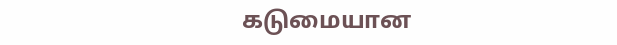கடுமையான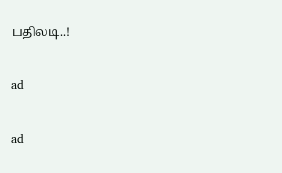பதிலடி..!

ad

ad